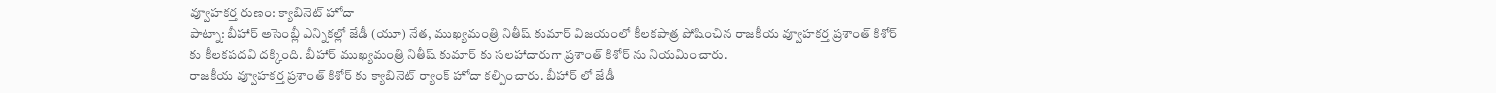వ్వూహకర్త రుణం: క్యాబినెట్ హోదా
పాట్నా: బీహార్ అసెంబ్లీ ఎన్నికల్లో జేడీ (యూ) నేత, ముఖ్యమంత్రి నితీష్ కుమార్ విజయంలో కీలకపాత్ర పోషించిన రాజకీయ వ్వూహకర్త ప్రశాంత్ కిశోర్ కు కీలకపదవి దక్కింది. బీహార్ ముఖ్యమంత్రి నితీష్ కుమార్ కు సలహాదారుగా ప్రశాంత్ కిశోర్ ను నియమించారు.
రాజకీయ వ్వూహకర్త ప్రశాంత్ కిశోర్ కు క్యాబినెట్ ర్యాంక్ హోదా కల్పించారు. బీహార్ లో జేడీ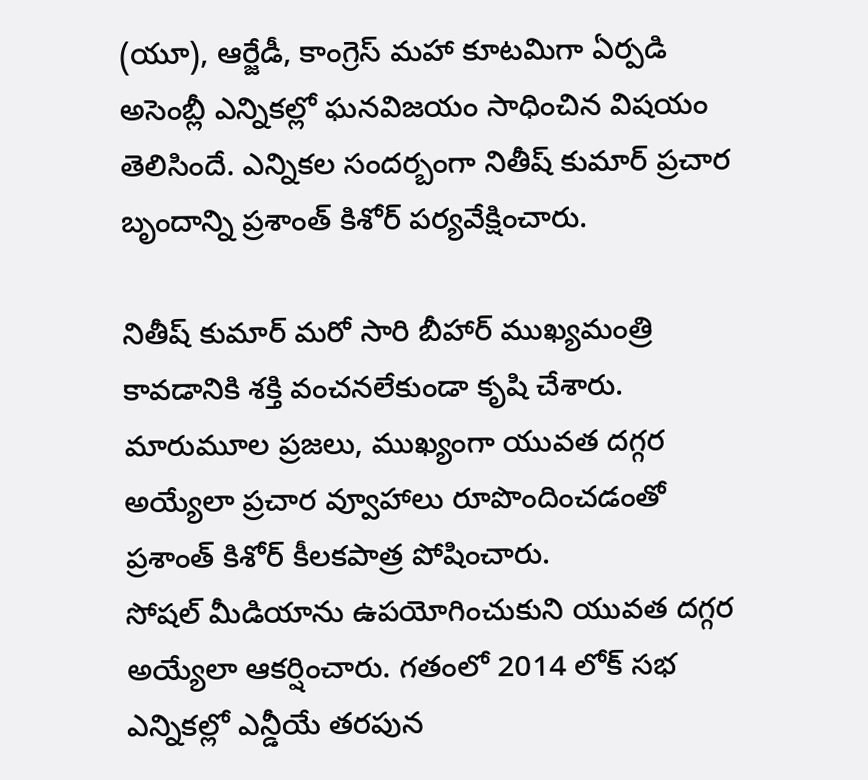(యూ), ఆర్జేడీ, కాంగ్రెస్ మహా కూటమిగా ఏర్పడి అసెంబ్లీ ఎన్నికల్లో ఘనవిజయం సాధించిన విషయం తెలిసిందే. ఎన్నికల సందర్బంగా నితీష్ కుమార్ ప్రచార బృందాన్ని ప్రశాంత్ కిశోర్ పర్యవేక్షించారు.

నితీష్ కుమార్ మరో సారి బీహార్ ముఖ్యమంత్రి కావడానికి శక్తి వంచనలేకుండా కృషి చేశారు. మారుమూల ప్రజలు, ముఖ్యంగా యువత దగ్గర అయ్యేలా ప్రచార వ్వూహాలు రూపొందించడంతో ప్రశాంత్ కిశోర్ కీలకపాత్ర పోషించారు.
సోషల్ మీడియాను ఉపయోగించుకుని యువత దగ్గర అయ్యేలా ఆకర్షించారు. గతంలో 2014 లోక్ సభ ఎన్నికల్లో ఎన్డీయే తరపున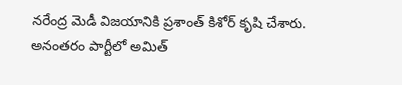నరేంద్ర మెడీ విజయానికి ప్రశాంత్ కిశోర్ కృషి చేశారు. అనంతరం పార్టీలో అమిత్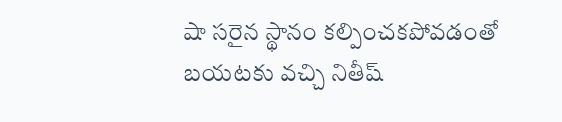షా సరైన స్థానం కల్పించకపోవడంతో బయటకు వచ్చి నితీష్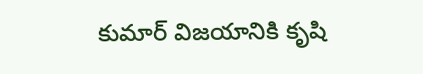కుమార్ విజయానికి కృషి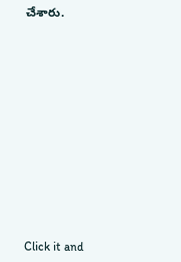చేశారు.












Click it and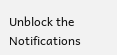Unblock the Notifications